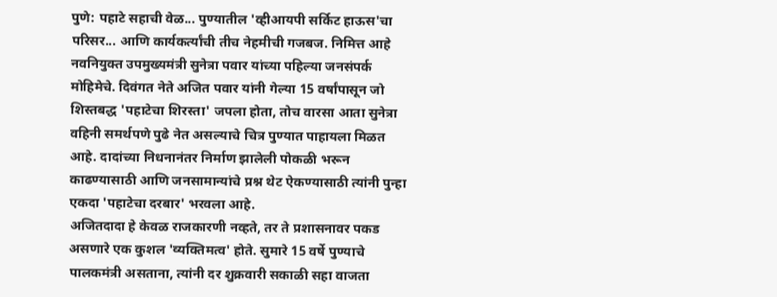पुणे: पहाटे सहाची वेळ... पुण्यातील 'व्हीआयपी सर्किट हाऊस'चा परिसर... आणि कार्यकर्त्यांची तीच नेहमीची गजबज. निमित्त आहे नवनियुक्त उपमुख्यमंत्री सुनेत्रा पवार यांच्या पहिल्या जनसंपर्क मोहिमेचे. दिवंगत नेते अजित पवार यांनी गेल्या 15 वर्षांपासून जो शिस्तबद्ध 'पहाटेचा शिरस्ता' जपला होता, तोच वारसा आता सुनेत्रा वहिनी समर्थपणे पुढे नेत असल्याचे चित्र पुण्यात पाहायला मिळत आहे. दादांच्या निधनानंतर निर्माण झालेली पोकळी भरून काढण्यासाठी आणि जनसामान्यांचे प्रश्न थेट ऐकण्यासाठी त्यांनी पुन्हा एकदा 'पहाटेचा दरबार' भरवला आहे.
अजितदादा हे केवळ राजकारणी नव्हते, तर ते प्रशासनावर पकड असणारे एक कुशल 'व्यक्तिमत्व' होते. सुमारे 15 वर्षे पुण्याचे पालकमंत्री असताना, त्यांनी दर शुक्रवारी सकाळी सहा वाजता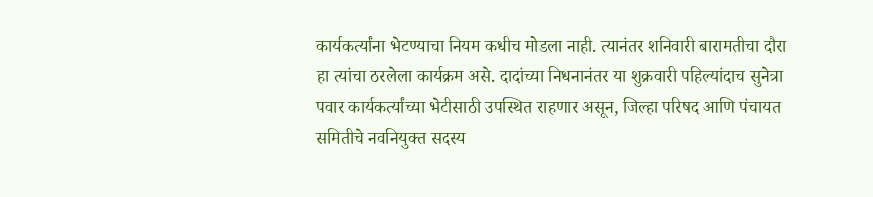कार्यकर्त्यांना भेटण्याचा नियम कधीच मोडला नाही. त्यानंतर शनिवारी बारामतीचा दौरा हा त्यांचा ठरलेला कार्यक्रम असे. दादांच्या निधनानंतर या शुक्रवारी पहिल्यांदाच सुनेत्रा पवार कार्यकर्त्यांच्या भेटीसाठी उपस्थित राहणार असून, जिल्हा परिषद आणि पंचायत समितीचे नवनियुक्त सदस्य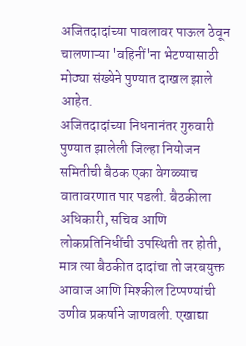अजितदादांच्या पावलावर पाऊल ठेवून चालणाऱ्या 'वहिनीं'ना भेटण्यासाठी मोठ्या संख्येने पुण्यात दाखल झाले आहेत.
अजितदादांच्या निधनानंतर गुरुवारी पुण्यात झालेली जिल्हा नियोजन समितीची बैठक एका वेगळ्याच वातावरणात पार पडली. बैठकीला अधिकारी, सचिव आणि लोकप्रतिनिधींची उपस्थिती तर होती, मात्र त्या बैठकीत दादांचा तो जरबयुक्त आवाज आणि मिश्कील टिप्पण्यांची उणीव प्रकर्षाने जाणवली. एखाद्या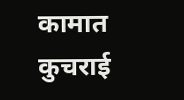कामात कुचराई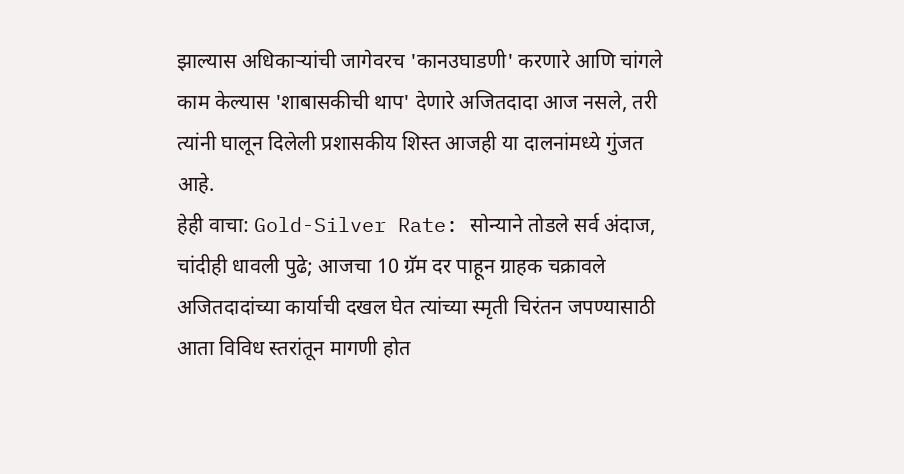झाल्यास अधिकाऱ्यांची जागेवरच 'कानउघाडणी' करणारे आणि चांगले काम केल्यास 'शाबासकीची थाप' देणारे अजितदादा आज नसले, तरी त्यांनी घालून दिलेली प्रशासकीय शिस्त आजही या दालनांमध्ये गुंजत आहे.
हेही वाचा: Gold-Silver Rate: सोन्याने तोडले सर्व अंदाज, चांदीही धावली पुढे; आजचा 10 ग्रॅम दर पाहून ग्राहक चक्रावले
अजितदादांच्या कार्याची दखल घेत त्यांच्या स्मृती चिरंतन जपण्यासाठी आता विविध स्तरांतून मागणी होत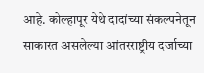आहे. कोल्हापूर येथे दादांच्या संकल्पनेतून साकारत असलेल्या आंतरराष्ट्रीय दर्जाच्या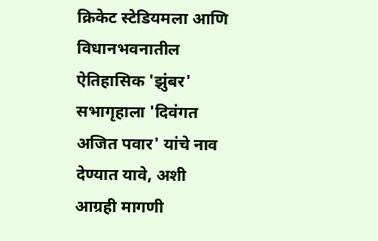क्रिकेट स्टेडियमला आणि विधानभवनातील ऐतिहासिक 'झुंबर' सभागृहाला 'दिवंगत अजित पवार' यांचे नाव देण्यात यावे, अशी आग्रही मागणी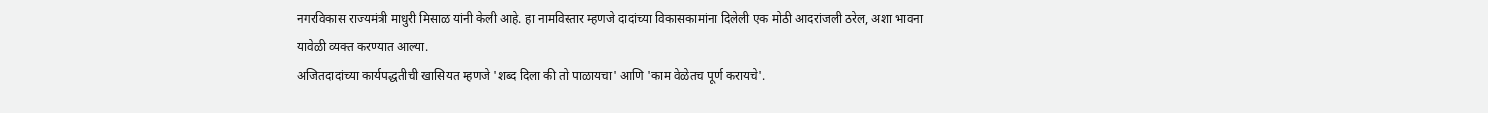नगरविकास राज्यमंत्री माधुरी मिसाळ यांनी केली आहे. हा नामविस्तार म्हणजे दादांच्या विकासकामांना दिलेली एक मोठी आदरांजली ठरेल, अशा भावना यावेळी व्यक्त करण्यात आल्या.
अजितदादांच्या कार्यपद्धतीची खासियत म्हणजे 'शब्द दिला की तो पाळायचा' आणि 'काम वेळेतच पूर्ण करायचे'.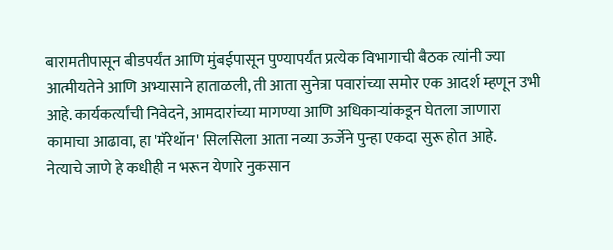बारामतीपासून बीडपर्यंत आणि मुंबईपासून पुण्यापर्यंत प्रत्येक विभागाची बैठक त्यांनी ज्या आत्मीयतेने आणि अभ्यासाने हाताळली, ती आता सुनेत्रा पवारांच्या समोर एक आदर्श म्हणून उभी आहे. कार्यकर्त्यांची निवेदने, आमदारांच्या मागण्या आणि अधिकाऱ्यांकडून घेतला जाणारा कामाचा आढावा, हा 'मॅरेथॉन' सिलसिला आता नव्या ऊर्जेने पुन्हा एकदा सुरू होत आहे.
नेत्याचे जाणे हे कधीही न भरून येणारे नुकसान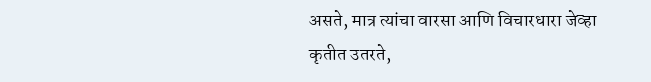असते, मात्र त्यांचा वारसा आणि विचारधारा जेव्हा कृतीत उतरते,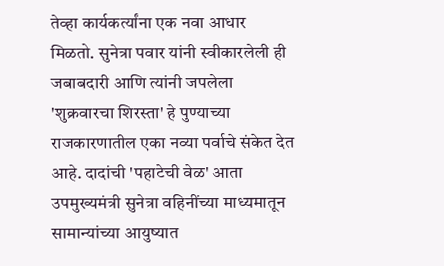तेव्हा कार्यकर्त्यांना एक नवा आधार मिळतो. सुनेत्रा पवार यांनी स्वीकारलेली ही जबाबदारी आणि त्यांनी जपलेला 'शुक्रवारचा शिरस्ता' हे पुण्याच्या राजकारणातील एका नव्या पर्वाचे संकेत देत आहे. दादांची 'पहाटेची वेळ' आता उपमुख्यमंत्री सुनेत्रा वहिनींच्या माध्यमातून सामान्यांच्या आयुष्यात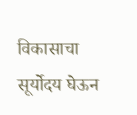विकासाचा सूर्योदय घेऊन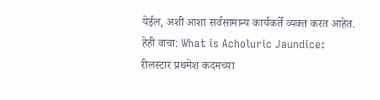येईल, अशी आशा सर्वसामान्य कार्यकर्ते व्यक्त करत आहेत.
हेही वाचा: What is Acholuric Jaundice: रीलस्टार प्रथमेश कदमच्या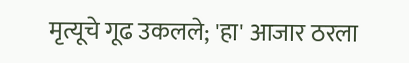मृत्यूचे गूढ उकलले; 'हा' आजार ठरला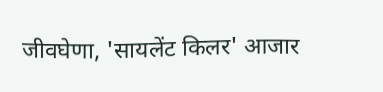जीवघेणा, 'सायलेंट किलर' आजार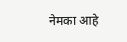नेमका आहे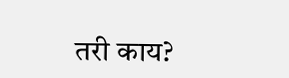तरी काय?